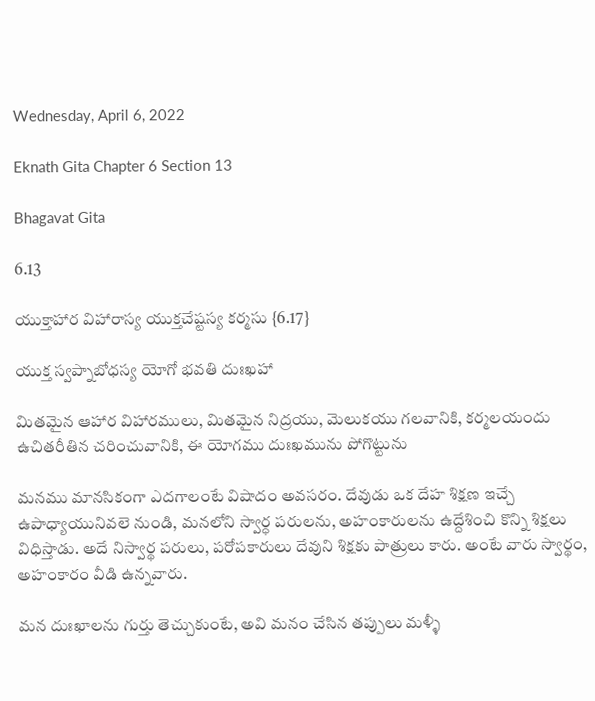Wednesday, April 6, 2022

Eknath Gita Chapter 6 Section 13

Bhagavat Gita

6.13

యుక్తాహార విహారాస్య యుక్తచేష్టస్య కర్మసు {6.17}

యుక్త స్వప్నాబోధస్య యోగో భవతి దుఃఖహా

మితమైన ఆహార విహారములు, మితమైన నిద్రయు, మెలుకయు గలవానికి, కర్మలయందు ఉచితరీతిన చరించువానికి, ఈ యోగము దుఃఖమును పోగొట్టును

మనము మానసికంగా ఎదగాలంటే విషాదం అవసరం. దేవుడు ఒక దేహ శిక్షణ ఇచ్చే ఉపాధ్యాయునివలె నుండి, మనలోని స్వార్ధ పరులను, అహంకారులను ఉద్దేశించి కొన్ని శిక్షలు విధిస్తాడు. అదే నిస్వార్థ పరులు, పరోపకారులు దేవుని శిక్షకు పాత్రులు కారు. అంటే వారు స్వార్థం, అహంకారం వీడి ఉన్నవారు.

మన దుఃఖాలను గుర్తు తెచ్చుకుంటే, అవి మనం చేసిన తప్పులు మళ్ళీ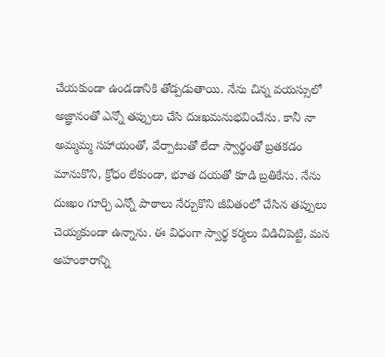చేయకుండా ఉండడానికి తోడ్పడుతాయి. నేను చిన్న వయస్సులో అజ్ఞానంతో ఎన్నో తప్పులు చేసి దుఃఖమనుభవించేను. కానీ నా అమ్మమ్మ సహాయంతో, వేర్పాటుతో లేదా స్వార్థంతో బ్రతకడం మానుకొని, క్రోధం లేకుండా, భూత దయతో కూడి బ్రతికేను. నేను దుఃఖం గూర్చి ఎన్నో పాఠాలు నేర్చుకొని జీవితంలో చేసిన తప్పులు చెయ్యకుండా ఉన్నాను. ఈ విధంగా స్వార్థ కర్మలు విడిచిపెట్టి, మన అహంకారాన్ని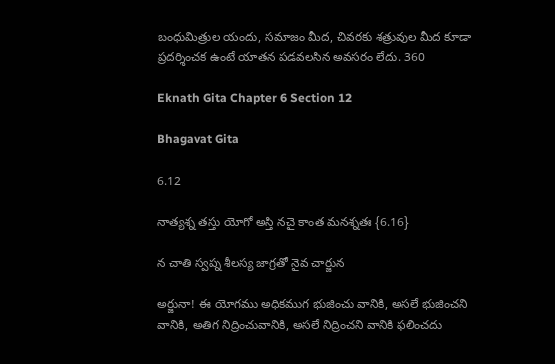బంధుమిత్రుల యందు, సమాజం మీద, చివరకు శత్రువుల మీద కూడా ప్రదర్శించక ఉంటే యాతన పడవలసిన అవసరం లేదు. 360

Eknath Gita Chapter 6 Section 12

Bhagavat Gita

6.12

నాత్యశ్న తస్తు యోగో అస్తి నచై కాంత మనశ్నతః {6.16}

న చాతి స్వప్న శీలస్య జాగ్రతో నైవ చార్జున

అర్జునా! ఈ యోగము అధికముగ భుజించు వానికి, అసలే భుజించని వానికి, అతిగ నిద్రించువానికి, అసలే నిద్రించని వానికి ఫలించదు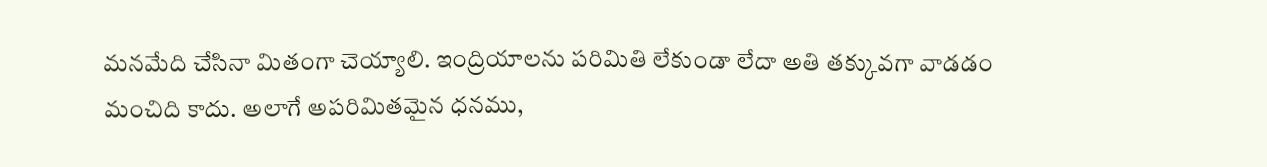మనమేది చేసినా మితంగా చెయ్యాలి. ఇంద్రియాలను పరిమితి లేకుండా లేదా అతి తక్కువగా వాడడం మంచిది కాదు. అలాగే అపరిమితమైన ధనము,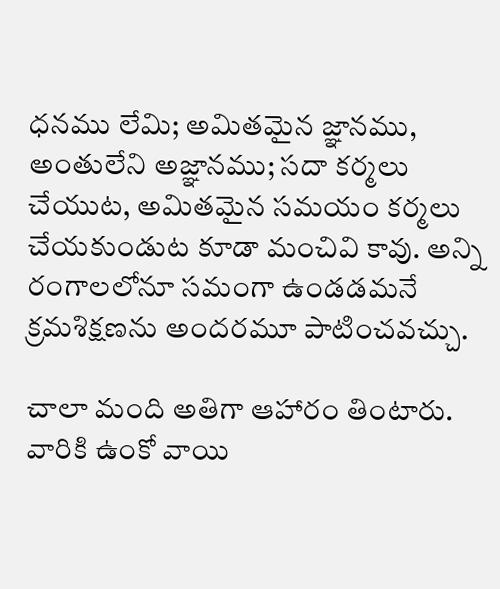ధనము లేమి; అమితమైన జ్ఞానము, అంతులేని అజ్ఞానము; సదా కర్మలు చేయుట, అమితమైన సమయం కర్మలు చేయకుండుట కూడా మంచివి కావు. అన్ని రంగాలలోనూ సమంగా ఉండడమనే క్రమశిక్షణను అందరమూ పాటించవచ్చు.

చాలా మంది అతిగా ఆహారం తింటారు. వారికి ఉంకో వాయి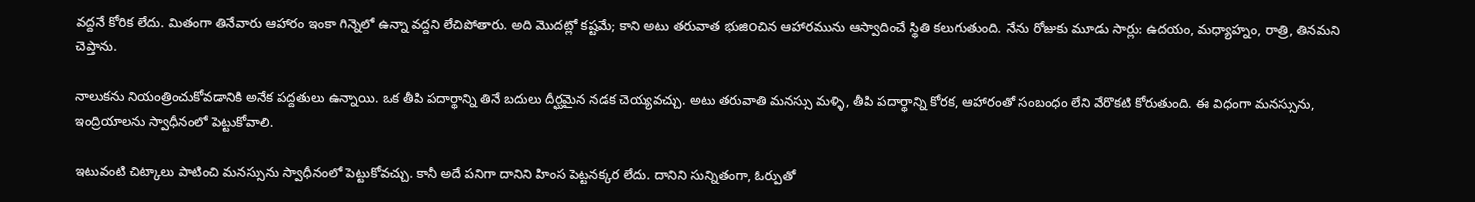వద్దనే కోరిక లేదు. మితంగా తినేవారు ఆహారం ఇంకా గిన్నెలో ఉన్నా వద్దని లేచిపోతారు. అది మొదట్లో కష్టమే; కాని అటు తరువాత భుజి౦చిన ఆహారమును ఆస్వాదించే స్థితి కలుగుతుంది. నేను రోజుకు మూడు సార్లు: ఉదయం, మధ్యాహ్నం, రాత్రి, తినమని చెప్తాను.

నాలుకను నియంత్రించుకోవడానికి అనేక పద్దతులు ఉన్నాయి. ఒక తీపి పదార్థాన్ని తినే బదులు దీర్ఘమైన నడక చెయ్యవచ్చు. అటు తరువాతి మనస్సు మళ్ళి, తీపి పదార్థాన్ని కోరక, ఆహారంతో సంబంధం లేని వేరొకటి కోరుతుంది. ఈ విధంగా మనస్సును, ఇంద్రియాలను స్వాధీనంలో పెట్టుకోవాలి.

ఇటువంటి చిట్కాలు పాటించి మనస్సును స్వాధీనంలో పెట్టుకోవచ్చు. కానీ అదే పనిగా దానిని హింస పెట్టనక్కర లేదు. దానిని సున్నితంగా, ఓర్పుతో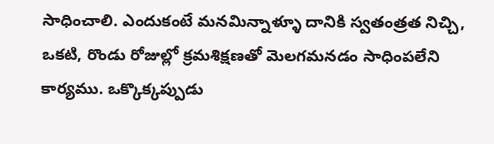సాధించాలి. ఎందుకంటే మనమిన్నాళ్ళూ దానికి స్వతంత్రత నిచ్చి, ఒకటి, రొండు రోజుల్లో క్రమశిక్షణతో మెలగమనడం సాధింపలేని కార్యము. ఒక్కొక్కప్పుడు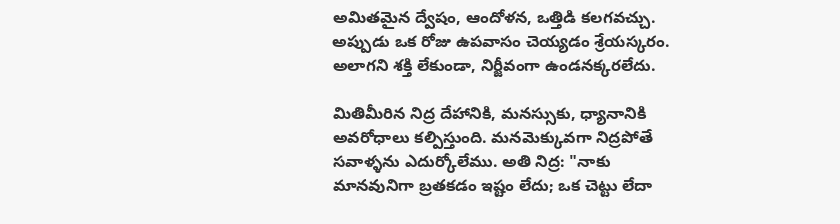అమితమైన ద్వేషం, ఆందోళన, ఒత్తిడి కలగవచ్చు. అప్పుడు ఒక రోజు ఉపవాసం చెయ్యడం శ్రేయస్కరం. అలాగని శక్తి లేకుండా, నిర్జీవంగా ఉండనక్కరలేదు.

మితిమీరిన నిద్ర దేహానికి, మనస్సుకు, ధ్యానానికి అవరోధాలు కల్పిస్తుంది. మనమెక్కువగా నిద్రపోతే సవాళ్ళను ఎదుర్కోలేము. అతి నిద్ర: "నాకు మానవునిగా బ్రతకడం ఇష్టం లేదు; ఒక చెట్టు లేదా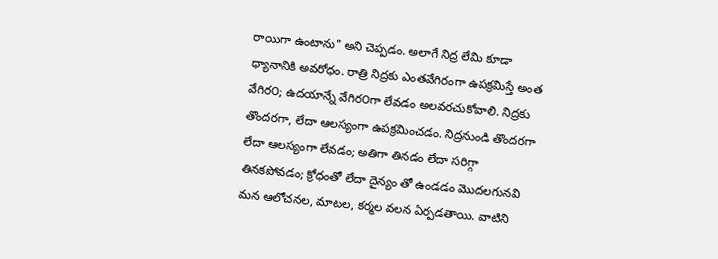రాయిగా ఉంటాను" అని చెప్పడం. అలాగే నిద్ర లేమి కూడా ధ్యానానికి అవరోధం. రాత్రి నిద్రకు ఎంతవేగిరంగా ఉపక్రమిస్తే అంత వేగిర౦; ఉదయాన్నే వేగిర౦గా లేవడం అలవరచుకోవాలి. నిద్రకు తొందరగా, లేదా ఆలస్యంగా ఉపక్రమించడం. నిద్రనుండి తొందరగా లేదా ఆలస్యంగా లేవడం; అతిగా తినడం లేదా సరిగ్గా తినకపోవడం; క్రోధంతో లేదా దైన్యం తో ఉండడం మొదలగునవి మన ఆలోచనల, మాటల, కర్మల వలన ఏర్పడతాయి. వాటిని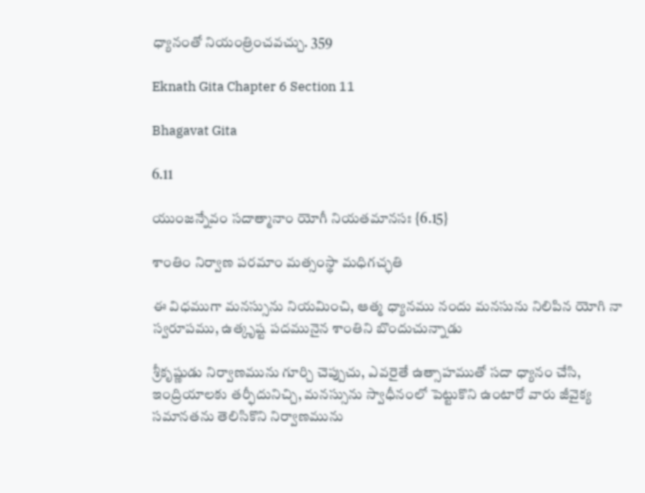ధ్యానంతో నియంత్రించవచ్చు. 359

Eknath Gita Chapter 6 Section 11

Bhagavat Gita

6.11

యుంజన్నేవం సదాత్మానా౦ యోగీ నియతమానసః {6.15}

శా౦తిం నిర్వాణ పరమాం మత్సంస్థా మధిగచ్ఛతి

ఈ విధముగా మనస్సును నియమించి, ఆత్మ ధ్యానము నందు మనసును నిలిపిన యోగి నా స్వరూపము, ఉత్కృష్ట పదమునైన శాంతిని బొందుచున్నాడు

శ్రీకృష్ణుడు నిర్వాణమును గూర్చి చెప్పుచు, ఎవరైతే ఉత్సాహముతో సదా ధ్యానం చేసి, ఇంద్రియాలకు తర్ఫీదునిచ్చి, మనస్సును స్వాధీనంలో పెట్టుకొని ఉంటారో వారు జీవైక్య సమానతను తెలిసికొని నిర్వాణమును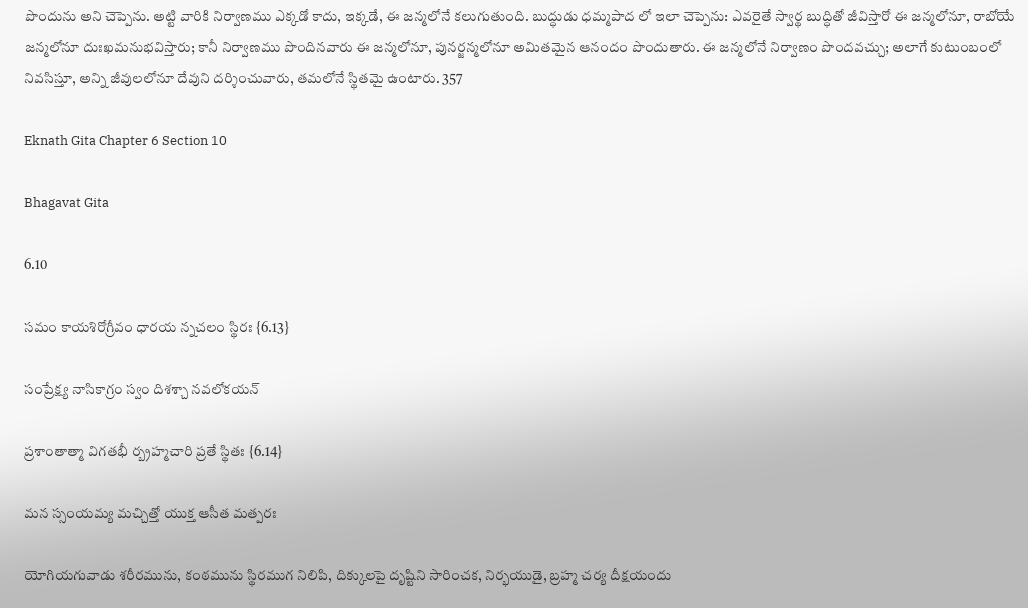పొందును అని చెప్పెను. అట్టి వారికి నిర్వాణము ఎక్కడో కాదు, ఇక్కడే, ఈ జన్మలోనే కలుగుతుంది. బుద్ధుడు ధమ్మపాద లో ఇలా చెప్పెను: ఎవరైతే స్వార్థ బుద్ధితో జీవిస్తారో ఈ జన్మలోనూ, రాబోయే జన్మలోనూ దుఃఖమనుభవిస్తారు; కానీ నిర్వాణము పొందినవారు ఈ జన్మలోనూ, పునర్జన్మలోనూ అమితమైన ఆనందం పొందుతారు. ఈ జన్మలోనే నిర్వాణం పొందవచ్చు; అలాగే కుటుంబంలో నివసిస్తూ, అన్ని జీవులలోనూ దేవుని దర్శించువారు, తమలోనే స్థితమై ఉంటారు. 357

Eknath Gita Chapter 6 Section 10

Bhagavat Gita

6.10

సమం కాయశిరోగ్రీవం ధారయ న్నచలం స్థిరః {6.13}

సంప్రేక్ష్య నాసికాగ్ర౦ స్వ౦ దిశశ్చా నవలోకయన్

ప్రశా౦తాత్మా విగతభీ ర్బ్రహ్మచారి ప్రతే స్థితః {6.14}

మన స్సంయమ్య మచ్చిత్తో యుక్త ఆసీత మత్పరః

యోగియగువాడు శరీరమును, కంఠమును స్థిరముగ నిలిపి, దిక్కులపై దృష్టిని సారించక, నిర్భయుడై, బ్రహ్మ చర్య దీక్షయందు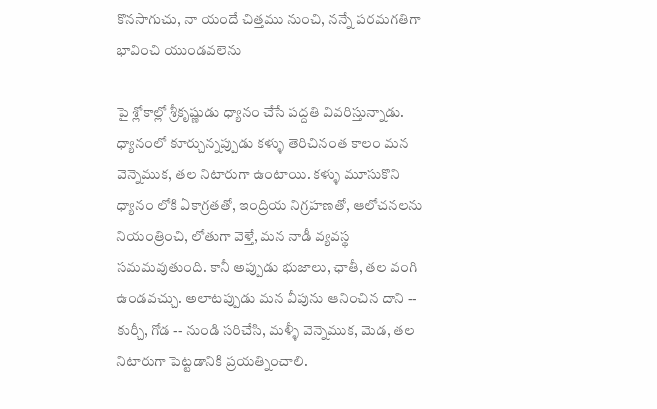కొనసాగుచు, నా యందే చిత్తము నుంచి, నన్నే పరమగతిగా భావించి యుండవలెను

పై శ్లోకాల్లో శ్రీకృష్ణుడు ధ్యానం చేసే పద్దతి వివరిస్తున్నాడు. ధ్యానంలో కూర్చున్నప్పుడు కళ్ళు తెరిచినంత కాలం మన వెన్నెముక, తల నిటారుగా ఉంటాయి. కళ్ళు మూసుకొని ధ్యానం లోకి ఏకాగ్రతతో, ఇంద్రియ నిగ్రహణతో, ఆలోచనలను నియంత్రించి, లోతుగా వెళ్తే, మన నాడీ వ్యవస్థ సమమవుతుంది. కానీ అప్పుడు భుజాలు, ఛాతీ, తల వంగి ఉండవచ్చు. అలాటప్పుడు మన వీపును ఆనించిన దాని -- కుర్చీ, గోడ -- నుండి సరిచేసి, మళ్ళీ వెన్నెముక, మెడ, తల నిటారుగా పెట్టడానికి ప్రయత్నించాలి.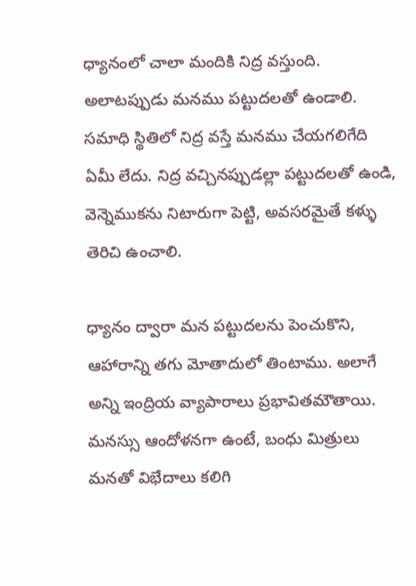ధ్యానంలో చాలా మందికి నిద్ర వస్తుంది. అలాటప్పుడు మనము పట్టుదలతో ఉండాలి. సమాధి స్థితిలో నిద్ర వస్తే మనము చేయగలిగేది ఏమీ లేదు. నిద్ర వచ్చినప్పుడల్లా పట్టుదలతో ఉండి, వెన్నెముకను నిటారుగా పెట్టి, అవసరమైతే కళ్ళు తెరిచి ఉంచాలి.

ధ్యానం ద్వారా మన పట్టుదలను పెంచుకొని, ఆహారాన్ని తగు మోతాదులో తింటాము. అలాగే అన్ని ఇంద్రియ వ్యాపారాలు ప్రభావితమౌతాయి. మనస్సు ఆందోళనగా ఉంటే, బంధు మిత్రులు మనతో విభేదాలు కలిగి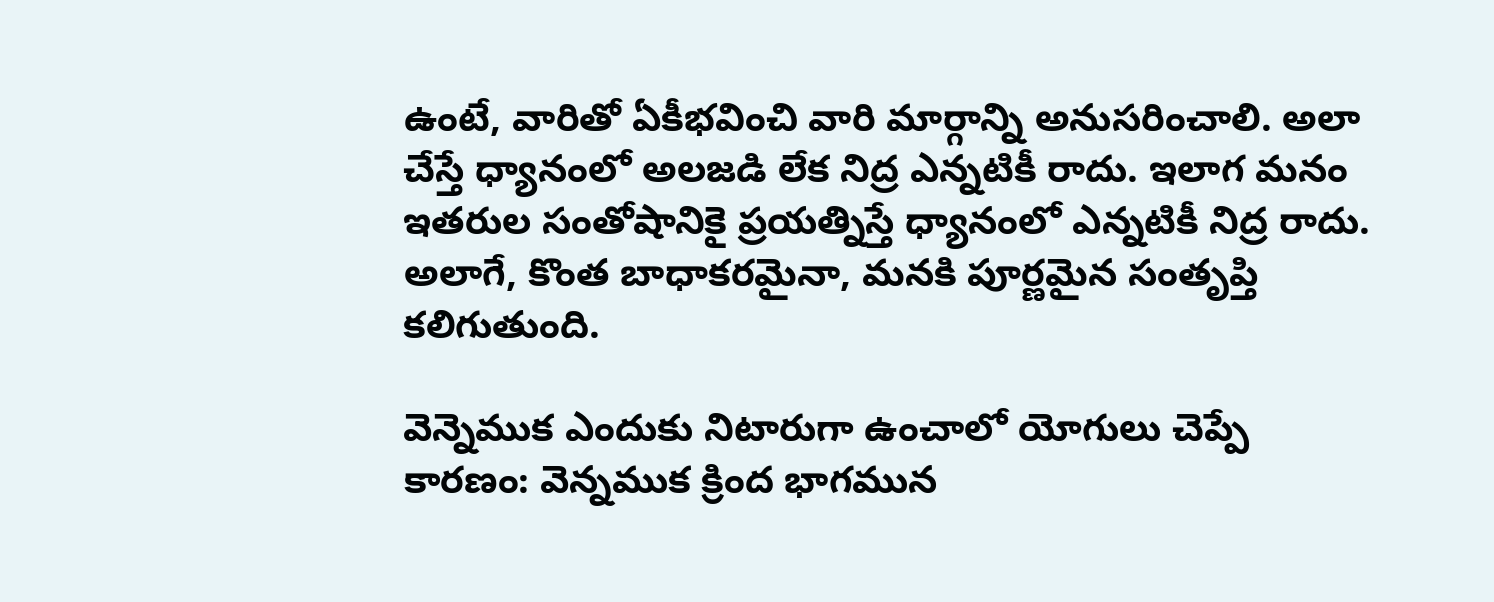ఉంటే, వారితో ఏకీభవించి వారి మార్గాన్ని అనుసరించాలి. అలా చేస్తే ధ్యానంలో అలజడి లేక నిద్ర ఎన్నటికీ రాదు. ఇలాగ మనం ఇతరుల సంతోషానికై ప్రయత్నిస్తే ధ్యానంలో ఎన్నటికీ నిద్ర రాదు. అలాగే, కొంత బాధాకరమైనా, మనకి పూర్ణమైన సంతృప్తి కలిగుతుంది.

వెన్నెముక ఎందుకు నిటారుగా ఉంచాలో యోగులు చెప్పే కారణం: వెన్నముక క్రింద భాగమున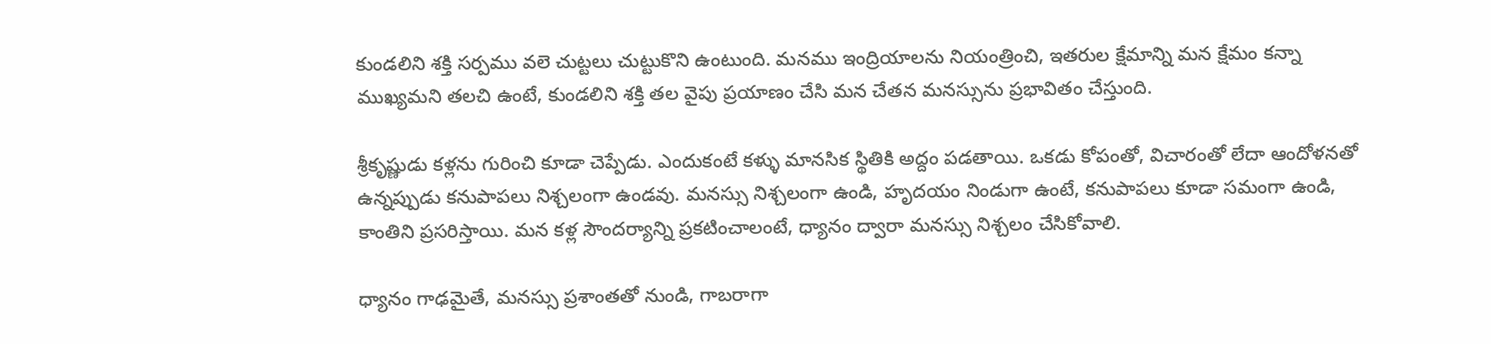కుండలిని శక్తి సర్పము వలె చుట్టలు చుట్టుకొని ఉంటుంది. మనము ఇంద్రియాలను నియంత్రించి, ఇతరుల క్షేమాన్ని మన క్షేమం కన్నా ముఖ్యమని తలచి ఉంటే, కుండలిని శక్తి తల వైపు ప్రయాణం చేసి మన చేతన మనస్సును ప్రభావితం చేస్తుంది.

శ్రీకృష్ణుడు కళ్లను గురించి కూడా చెప్పేడు. ఎందుకంటే కళ్ళు మానసిక స్థితికి అద్దం పడతాయి. ఒకడు కోపంతో, విచారంతో లేదా ఆందోళనతో ఉన్నప్పుడు కనుపాపలు నిశ్చలంగా ఉండవు. మనస్సు నిశ్చలంగా ఉండి, హృదయం నిండుగా ఉంటే, కనుపాపలు కూడా సమంగా ఉండి, కాంతిని ప్రసరిస్తాయి. మన కళ్ల సౌందర్యాన్ని ప్రకటించాలంటే, ధ్యానం ద్వారా మనస్సు నిశ్చలం చేసికోవాలి.

ధ్యానం గాఢమైతే, మనస్సు ప్రశాంతతో నుండి, గాబరాగా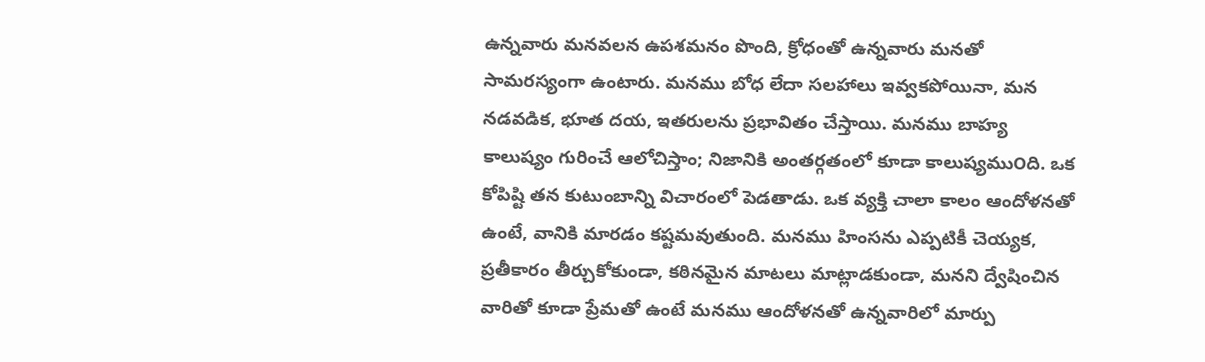ఉన్నవారు మనవలన ఉపశమనం పొంది, క్రోధంతో ఉన్నవారు మనతో సామరస్యంగా ఉంటారు. మనము బోధ లేదా సలహాలు ఇవ్వకపోయినా, మన నడవడిక, భూత దయ, ఇతరులను ప్రభావితం చేస్తాయి. మనము బాహ్య కాలుష్యం గురించే ఆలోచిస్తాం; నిజానికి అంతర్గతంలో కూడా కాలుష్యము౦ది. ఒక కోపిష్టి తన కుటుంబాన్ని విచారంలో పెడతాడు. ఒక వ్యక్తి చాలా కాలం ఆందోళనతో ఉంటే, వానికి మారడం కష్టమవుతుంది. మనము హింసను ఎప్పటికీ చెయ్యక, ప్రతీకారం తీర్చుకోకుండా, కఠినమైన మాటలు మాట్లాడకుండా, మనని ద్వేషించిన వారితో కూడా ప్రేమతో ఉంటే మనము ఆందోళనతో ఉన్నవారిలో మార్పు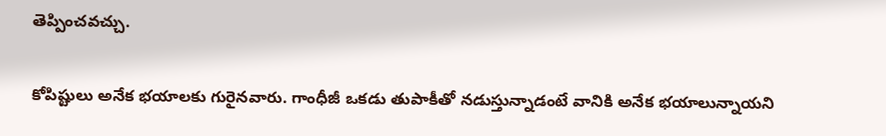తెప్పించవచ్చు.

కోపిష్టులు అనేక భయాలకు గురైనవారు. గాంధీజీ ఒకడు తుపాకీతో నడుస్తున్నాడంటే వానికి అనేక భయాలున్నాయని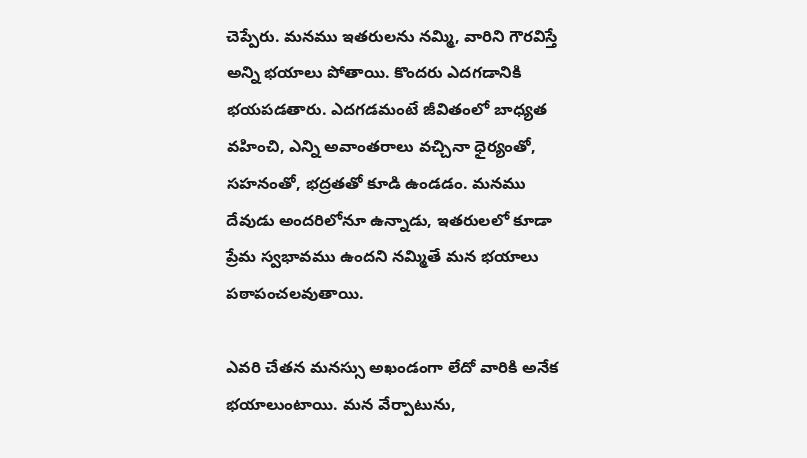చెప్పేరు. మనము ఇతరులను నమ్మి, వారిని గౌరవిస్తే అన్ని భయాలు పోతాయి. కొందరు ఎదగడానికి భయపడతారు. ఎదగడమంటే జీవితంలో బాధ్యత వహించి, ఎన్ని అవాంతరాలు వచ్చినా ధైర్యంతో, సహనంతో, భద్రతతో కూడి ఉండడం. మనము దేవుడు అందరిలోనూ ఉన్నాడు, ఇతరులలో కూడా ప్రేమ స్వభావము ఉందని నమ్మితే మన భయాలు పఠాపంచలవుతాయి.

ఎవరి చేతన మనస్సు అఖండంగా లేదో వారికి అనేక భయాలుంటాయి. మన వేర్పాటును,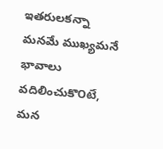ఇతరులకన్నా మనమే ముఖ్యమనే భావాలు వదిలించుకొ౦టే, మన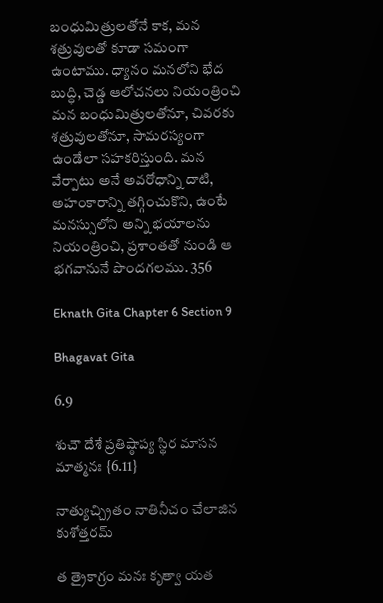బంధుమిత్రులతోనే కాక, మన శత్రువులతో కూడా సమంగా ఉంటాము. ధ్యానం మనలోని భేద బుద్ధి, చెడ్డ ఆలోచనలు నియంత్రించి మన బంధుమిత్రులతోనూ, చివరకు శత్రువులతోనూ, సామరస్యంగా ఉండేలా సహకరిస్తుంది. మన వేర్పాటు అనే అవరోధాన్ని దాటి, అహంకారాన్ని తగ్గించుకొని, ఉంటే మనస్సులోని అన్ని భయాలను నియంత్రించి, ప్రశాంతతో నుండి ఆ భగవానునే పొందగలము. 356

Eknath Gita Chapter 6 Section 9

Bhagavat Gita

6.9

శుచౌ దేశే ప్రతిష్ఠాప్య స్థిర మాసన మాత్మనః {6.11}

నాత్యుచ్చ్రితం నాతినీచం చేలాజిన కుశోత్తరమ్

త త్రైకాగ్ర౦ మనః కృత్వా యత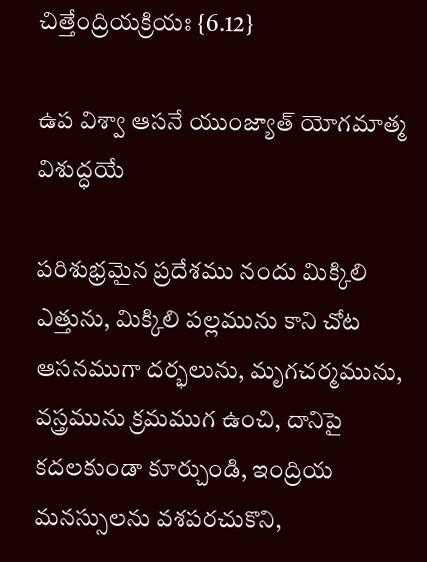చిత్తే౦ద్రియక్రియః {6.12}

ఉప విశ్వా ఆసనే యుంజ్యాత్ యోగమాత్మ విశుద్ధయే

పరిశుభ్రమైన ప్రదేశము నందు మిక్కిలి ఎత్తును, మిక్కిలి పల్లమును కాని చోట ఆసనముగా దర్భలును, మృగచర్మమును, వస్త్రమును క్రమముగ ఉంచి, దానిపై కదలకుండా కూర్చుండి, ఇంద్రియ మనస్సులను వశపరచుకొని,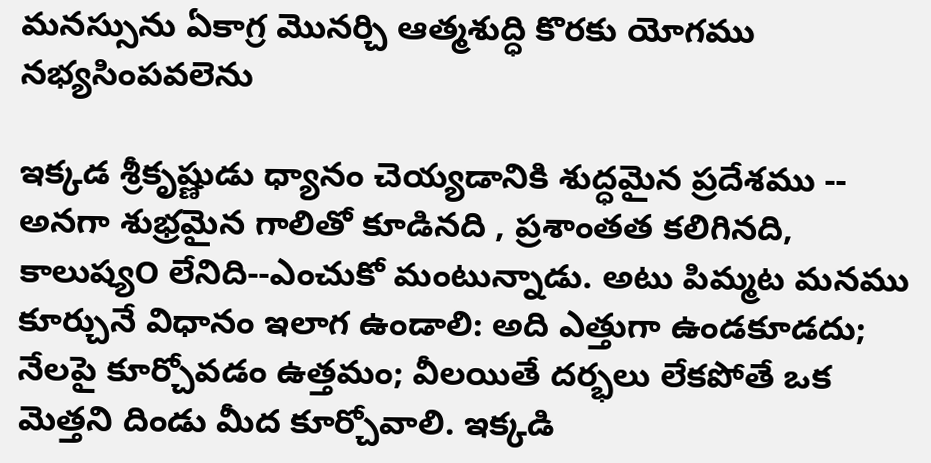మనస్సును ఏకాగ్ర మొనర్చి ఆత్మశుద్ధి కొరకు యోగము నభ్యసింపవలెను

ఇక్కడ శ్రీకృష్ణుడు ధ్యానం చెయ్యడానికి శుద్ధమైన ప్రదేశము -- అనగా శుభ్రమైన గాలితో కూడినది , ప్రశాంతత కలిగినది, కాలుష్య౦ లేనిది--ఎంచుకో మంటున్నాడు. అటు పిమ్మట మనము కూర్చునే విధానం ఇలాగ ఉండాలి: అది ఎత్తుగా ఉండకూడదు; నేలపై కూర్చోవడం ఉత్తమం; వీలయితే దర్భలు లేకపోతే ఒక మెత్తని దిండు మీద కూర్చోవాలి. ఇక్కడి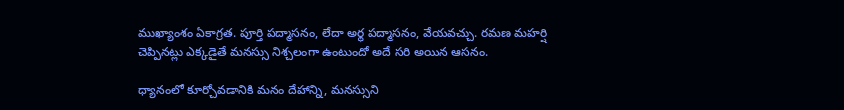ముఖ్యాంశం ఏకాగ్రత. పూర్తి పద్మాసనం, లేదా అర్థ పద్మాసనం, వేయవచ్చు. రమణ మహర్షి చెప్పినట్లు ఎక్కడైతే మనస్సు నిశ్చలంగా ఉంటుందో అదే సరి అయిన ఆసనం.

ధ్యానంలో కూర్చోవడానికి మనం దేహాన్ని, మనస్సుని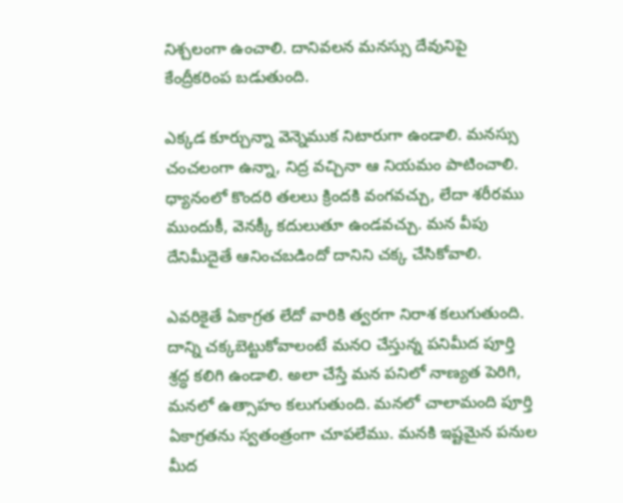నిశ్చలంగా ఉంచాలి. దానివలన మనస్సు దేవునిపై కేంద్రీకరింప బడుతుంది.

ఎక్కడ కూర్చున్నా వెన్నెముక నిటారుగా ఉండాలి. మనస్సు చంచలంగా ఉన్నా, నిద్ర వచ్చినా ఆ నియమం పాటించాలి. ధ్యానంలో కొందరి తలలు క్రిందకి వంగవచ్చు, లేదా శరీరము ముందుకీ, వెనక్కీ కదులుతూ ఉండవచ్చు. మన వీపు దేనిమీదైతే ఆనించబడిందో దానిని చక్క చేసికోవాలి.

ఎవరికైతే ఏకాగ్రత లేదో వారికి త్వరగా నిరాశ కలుగుతుంది. దాన్ని చక్కబెట్టుకోవాలంటే మన౦ చేస్తున్న పనిమీద పూర్తి శ్రద్ధ కలిగి ఉండాలి. అలా చేస్తే మన పనిలో నాణ్యత పెరిగి, మనలో ఉత్సాహం కలుగుతుంది. మనలో చాలామంది పూర్తి ఏకాగ్రతను స్వతంత్రంగా చూపలేము. మనకి ఇష్టమైన పనుల మీద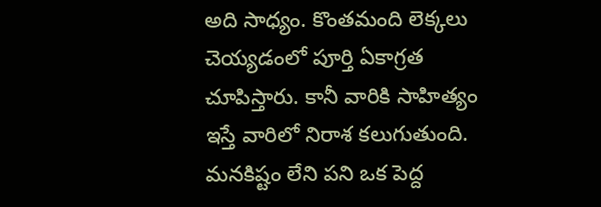అది సాధ్యం. కొంతమంది లెక్కలు చెయ్యడంలో పూర్తి ఏకాగ్రత చూపిస్తారు. కానీ వారికి సాహిత్యం ఇస్తే వారిలో నిరాశ కలుగుతుంది. మనకిష్టం లేని పని ఒక పెద్ద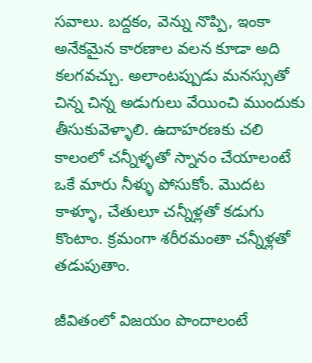సవాలు. బద్దకం, వెన్ను నొప్పి, ఇంకా అనేకమైన కారణాల వలన కూడా అది కలగవచ్చు. అలాంటప్పుడు మనస్సుతో చిన్న చిన్న అడుగులు వేయించి ముందుకు తీసుకువెళ్ళాలి. ఉదాహరణకు చలి కాలంలో చన్నీళ్ళతో స్నానం చేయాలంటే ఒకే మారు నీళ్ళు పోసుకోం. మొదట కాళ్ళూ, చేతులూ చన్నీళ్లతో కడుగు కొంటాం. క్రమంగా శరీరమంతా చన్నీళ్లతో తడుపుతాం.

జీవితంలో విజయం పొందాలంటే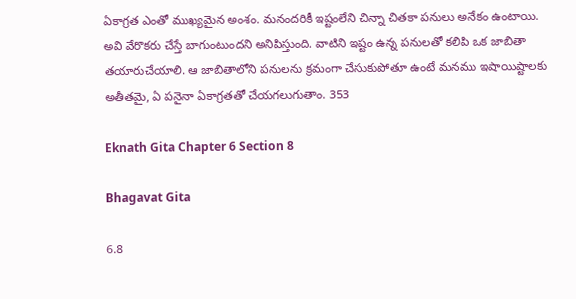ఏకాగ్రత ఎంతో ముఖ్యమైన అంశం. మనందరికీ ఇష్టంలేని చిన్నా చితకా పనులు అనేకం ఉంటాయి. అవి వేరొకరు చేస్తే బాగుంటుందని అనిపిస్తుంది. వాటిని ఇష్టం ఉన్న పనులతో కలిపి ఒక జాబితా తయారుచేయాలి. ఆ జాబితాలోని పనులను క్రమంగా చేసుకుపోతూ ఉంటే మనము ఇషాయిష్టాలకు అతీతమై, ఏ పనైనా ఏకాగ్రతతో చేయగలుగుతాం. 353

Eknath Gita Chapter 6 Section 8

Bhagavat Gita

6.8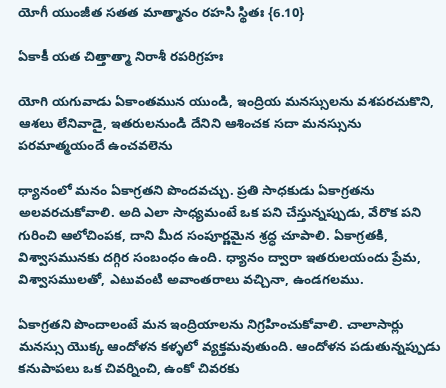యోగీ యుంజీత సతత మాత్మానం రహసి స్థితః {6.10}

ఏకాకీ యత చిత్తాత్మా నిరాశీ రపరిగ్రహః

యోగి యగువాడు ఏకాంతమున యుండి, ఇంద్రియ మనస్సులను వశపరచుకొని, ఆశలు లేనివాడై, ఇతరులనుండి దేనిని ఆశించక సదా మనస్సును పరమాత్మయందే ఉంచవలెను

ధ్యానంలో మనం ఏకాగ్రతని పొందవచ్చు. ప్రతి సాధకుడు ఏకాగ్రతను అలవరచుకోవాలి. అది ఎలా సాధ్యమంటే ఒక పని చేస్తున్నప్పుడు, వేరొక పని గురించి ఆలోచింపక, దాని మీద సంపూర్ణమైన శ్రద్ధ చూపాలి. ఏకాగ్రతకి, విశ్వాసమునకు దగ్గిర సంబంధం ఉంది. ధ్యానం ద్వారా ఇతరులయందు ప్రేమ, విశ్వాసములతో, ఎటువంటి అవాంతరాలు వచ్చినా, ఉండగలము.

ఏకాగ్రతని పొందాలంటే మన ఇంద్రియాలను నిగ్రహించుకోవాలి. చాలాసార్లు మనస్సు యొక్క ఆందోళన కళ్ళలో వ్యక్తమవుతుంది. ఆందోళన పడుతున్నప్పుడు కనుపాపలు ఒక చివర్నించి, ఉంకో చివరకు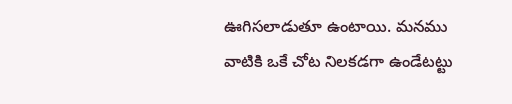ఊగిసలాడుతూ ఉంటాయి. మనము వాటికి ఒకే చోట నిలకడగా ఉండేటట్టు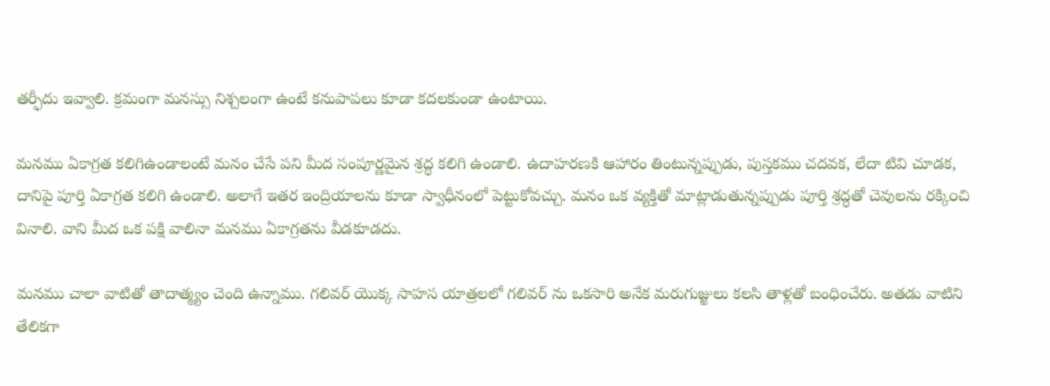తర్ఫీదు ఇవ్వాలి. క్రమంగా మనస్సు నిశ్చలంగా ఉంటే కనుపాపలు కూడా కదలకుండా ఉంటాయి.

మనము ఏకాగ్రత కలిగిఉండాలంటే మనం చేసే పని మీద సంపూర్ణమైన శ్రద్ధ కలిగి ఉండాలి. ఉదాహరణకి ఆహారం తింటున్నప్పుడు, పుస్తకము చదవక, లేదా టివి చూడక, దానిపై పూర్తి ఏకాగ్రత కలిగి ఉండాలి. అలాగే ఇతర ఇంద్రియాలను కూడా స్వాధీనంలో పెట్టుకోవచ్చు. మనం ఒక వ్యక్తితో మాట్లాడుతున్నప్పుడు పూర్తి శ్రద్ధతో చెవులను రక్కి౦చి వినాలి. వాని మీద ఒక పక్షి వాలినా మనము ఏకాగ్రతను వీడకూడదు.

మనము చాలా వాటితో తాదాత్మ్యం చెంది ఉన్నాము. గలివర్ యొక్క సాహస యాత్రలలో గలివర్ ను ఒకసారి అనేక మరుగుజ్జులు కలసి తాళ్లతో బంధించేరు. అతడు వాటిని తేలికగా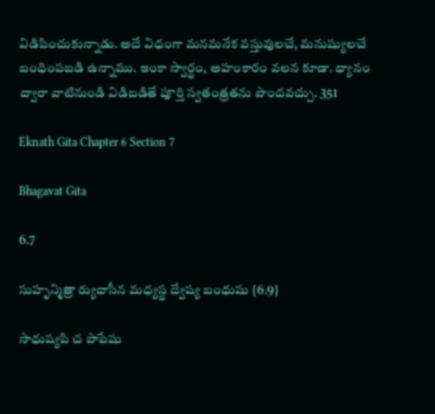విడిపించుకున్నాడు. అదే విధంగా మనమనేక వస్తువులచే, మనుష్యులచే బంధింపబడి ఉన్నాము. ఇంకా స్వార్థం, అహంకారం వలన కూడా. ధ్యానం ద్వారా వాటినుండి విడిబడితే పూర్తి స్వతంత్రతను పొందవచ్చు. 351

Eknath Gita Chapter 6 Section 7

Bhagavat Gita

6.7

సుహృన్మిత్రా ర్యుదాసీన మధ్యస్థ ద్వేష్య బంధుషు {6.9}

సాధుష్యపి చ పాపేషు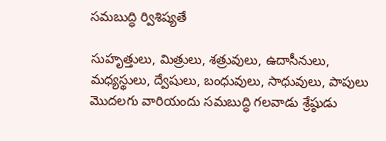సమబుద్ధి ర్విశిష్యతే

సుహృత్తులు, మిత్రులు, శత్రువులు, ఉదాసీనులు, మధ్యస్థులు, ద్వేషులు, బంధువులు, సాధువులు, పాపులు మొదలగు వారియందు సమబుద్ధి గలవాడు శ్రేష్ఠుడు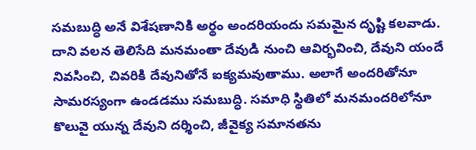సమబుద్ధి అనే విశేషణానికి అర్థం అందరియందు సమమైన దృష్టి కలవాడు. దాని వలన తెలిసేది మనమంతా దేవుడి నుంచి ఆవిర్భవించి, దేవుని యందే నివసించి, చివరికి దేవునితోనే ఐక్యమవుతాము. అలాగే అందరితోనూ సామరస్యంగా ఉండడము సమబుద్ధి. సమాధి స్థితిలో మనమందరిలోనూ కొలువై యున్న దేవుని దర్శించి, జీవైక్య సమానతను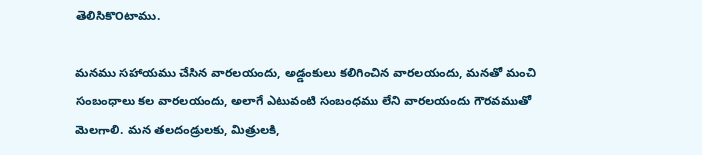తెలిసికొ౦టాము.

మనము సహాయము చేసిన వారలయందు, అడ్డంకులు కలిగించిన వారలయందు, మనతో మంచి సంబంధాలు కల వారలయందు, అలాగే ఎటువంటి సంబంధము లేని వారలయందు గౌరవముతో మెలగాలి. మన తలదండ్రులకు, మిత్రులకి,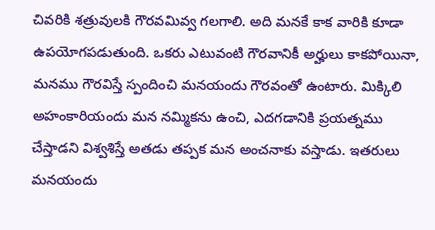చివరికి శత్రువులకి గౌరవమివ్వ గలగాలి. అది మనకే కాక వారికి కూడా ఉపయోగపడుతుంది. ఒకరు ఎటువంటి గౌరవానికీ అర్హులు కాకపోయినా, మనము గౌరవిస్తే స్పందించి మనయందు గౌరవంతో ఉంటారు. మిక్కిలి అహంకారియందు మన నమ్మికను ఉంచి, ఎదగడానికి ప్రయత్నము చేస్తాడని విశ్వశిస్తే అతడు తప్పక మన అంచనాకు వస్తాడు. ఇతరులు మనయందు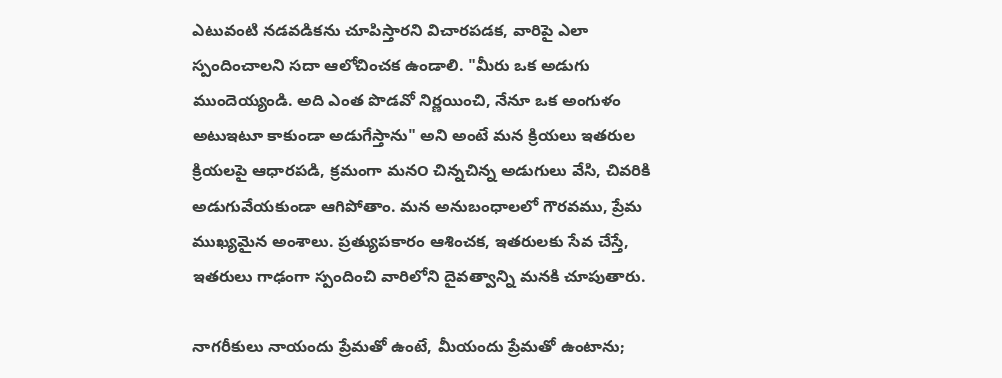ఎటువంటి నడవడికను చూపిస్తారని విచారపడక, వారిపై ఎలా స్పందించాలని సదా ఆలోచించక ఉండాలి. "మీరు ఒక అడుగు ముందెయ్యండి. అది ఎంత పొడవో నిర్ణయించి, నేనూ ఒక అంగుళం అటుఇటూ కాకుండా అడుగేస్తాను" అని అంటే మన క్రియలు ఇతరుల క్రియలపై ఆధారపడి, క్రమంగా మన౦ చిన్నచిన్న అడుగులు వేసి, చివరికి అడుగువేయకుండా ఆగిపోతాం. మన అనుబంధాలలో గౌరవము, ప్రేమ ముఖ్యమైన అంశాలు. ప్రత్యుపకారం ఆశించక, ఇతరులకు సేవ చేస్తే, ఇతరులు గాఢంగా స్పందించి వారిలోని దైవత్వాన్ని మనకి చూపుతారు.

నాగరీకులు నాయందు ప్రేమతో ఉంటే, మీయందు ప్రేమతో ఉంటాను;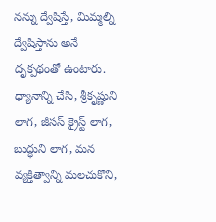నన్ను ద్వేషిస్తే, మిమ్మల్ని ద్వేషిస్తాను అనే దృక్పథంతో ఉంటారు. ధ్యానాన్ని చేసి, శ్రీకృష్ణుని లాగ, జీసస్ క్రైస్ట్ లాగ, బుద్ధుని లాగ, మన వ్యక్తిత్వాన్ని మలచుకొని,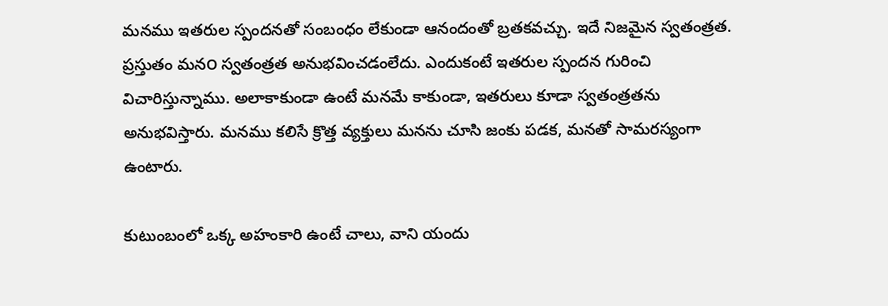మనము ఇతరుల స్పందనతో సంబంధం లేకుండా ఆనందంతో బ్రతకవచ్చు. ఇదే నిజమైన స్వతంత్రత. ప్రస్తుతం మన౦ స్వతంత్రత అనుభవించడంలేదు. ఎందుకంటే ఇతరుల స్పందన గురించి విచారిస్తున్నాము. అలాకాకుండా ఉంటే మనమే కాకుండా, ఇతరులు కూడా స్వతంత్రతను అనుభవిస్తారు. మనము కలిసే క్రొత్త వ్యక్తులు మనను చూసి జంకు పడక, మనతో సామరస్యంగా ఉంటారు.

కుటుంబంలో ఒక్క అహంకారి ఉంటే చాలు, వాని యందు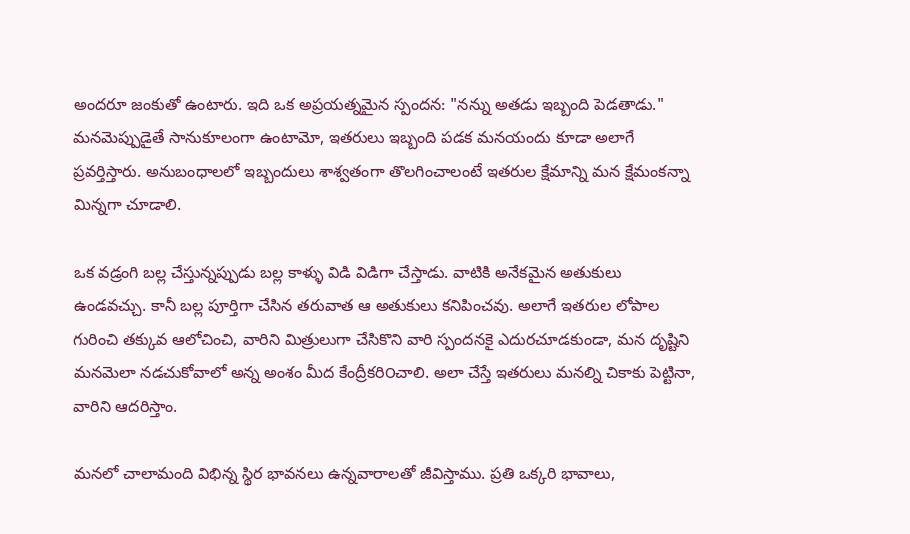అందరూ జంకుతో ఉంటారు. ఇది ఒక అప్రయత్నమైన స్పందన: "నన్ను అతడు ఇబ్బంది పెడతాడు." మనమెప్పుడైతే సానుకూలంగా ఉంటామో, ఇతరులు ఇబ్బంది పడక మనయందు కూడా అలాగే ప్రవర్తిస్తారు. అనుబంధాలలో ఇబ్బందులు శాశ్వతంగా తొలగించాలంటే ఇతరుల క్షేమాన్ని మన క్షేమంకన్నా మిన్నగా చూడాలి.

ఒక వడ్రంగి బల్ల చేస్తున్నప్పుడు బల్ల కాళ్ళు విడి విడిగా చేస్తాడు. వాటికి అనేకమైన అతుకులు ఉండవచ్చు. కానీ బల్ల పూర్తిగా చేసిన తరువాత ఆ అతుకులు కనిపించవు. అలాగే ఇతరుల లోపాల గురించి తక్కువ ఆలోచించి, వారిని మిత్రులుగా చేసికొని వారి స్పందనకై ఎదురచూడకుండా, మన దృష్టిని మనమెలా నడచుకోవాలో అన్న అంశం మీద కేంద్రీకరి౦చాలి. అలా చేస్తే ఇతరులు మనల్ని చికాకు పెట్టినా, వారిని ఆదరిస్తాం.

మనలో చాలామంది విభిన్న స్థిర భావనలు ఉన్నవారాలతో జీవిస్తాము. ప్రతి ఒక్కరి భావాలు,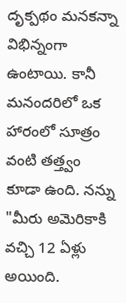దృక్పథం మనకన్నా విభిన్నంగా ఉంటాయి. కానీ మనందరిలో ఒక హారంలో సూత్రం వంటి తత్త్వం కూడా ఉంది. నన్ను "మీరు అమెరికాకి వచ్చి 12 ఏళ్లు అయింది.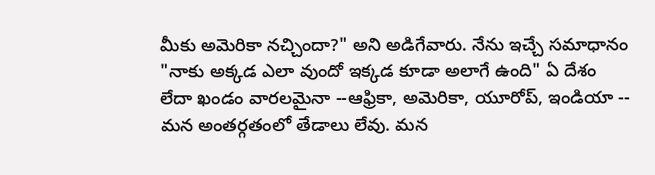మీకు అమెరికా నచ్చిందా?" అని అడిగేవారు. నేను ఇచ్చే సమాధానం "నాకు అక్కడ ఎలా వుందో ఇక్కడ కూడా అలాగే ఉంది" ఏ దేశం లేదా ఖండం వారలమైనా --ఆఫ్రికా, అమెరికా, యూరోప్, ఇండియా -- మన అంతర్గతంలో తేడాలు లేవు. మన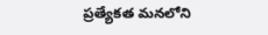ప్రత్యేకత మనలోని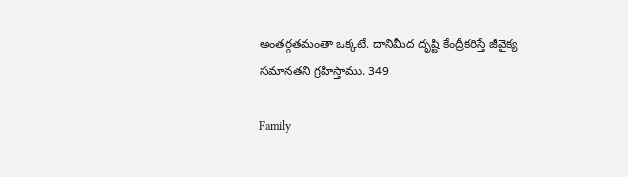అంతర్గతమంతా ఒక్కటే. దానిమీద దృష్టి కేంద్రీకరిస్తే జీవైక్య సమానతని గ్రహిస్తాము. 349

Family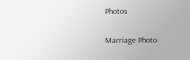Photos

Marriage Photo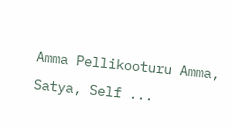Amma Pellikooturu Amma, Satya, Self ...